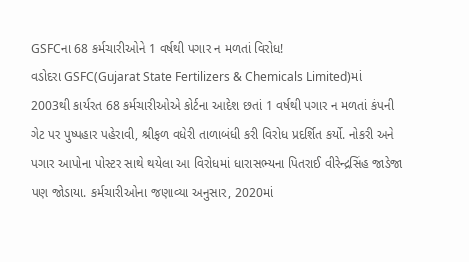GSFCના 68 કર્મચારીઓને 1 વર્ષથી પગાર ન મળતાં વિરોધ!
વડોદરા GSFC(Gujarat State Fertilizers & Chemicals Limited)માં 2003થી કાર્યરત 68 કર્મચારીઓએ કોર્ટના આદેશ છતાં 1 વર્ષથી પગાર ન મળતાં કંપની ગેટ પર પુષ્પહાર પહેરાવી, શ્રીફળ વધેરી તાળાબંધી કરી વિરોધ પ્રદર્શિત કર્યો. નોકરી અને પગાર આપોના પોસ્ટર સાથે થયેલા આ વિરોધમાં ધારાસભ્યના પિતરાઈ વીરેન્દ્રસિંહ જાડેજા પણ જોડાયા. કર્મચારીઓના જણાવ્યા અનુસાર, 2020માં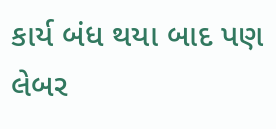કાર્ય બંધ થયા બાદ પણ લેબર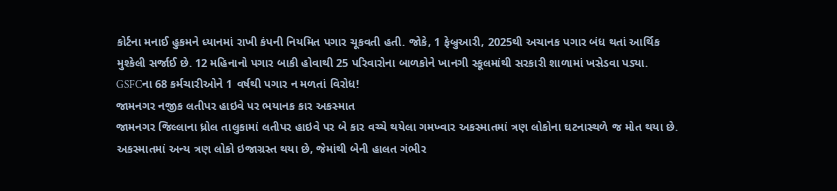કોર્ટના મનાઈ હુકમને ધ્યાનમાં રાખી કંપની નિયમિત પગાર ચૂકવતી હતી. જોકે, 1 ફેબ્રુઆરી, 2025થી અચાનક પગાર બંધ થતાં આર્થિક મુશ્કેલી સર્જાઈ છે. 12 મહિનાનો પગાર બાકી હોવાથી 25 પરિવારોના બાળકોને ખાનગી સ્કૂલમાંથી સરકારી શાળામાં ખસેડવા પડ્યા.
GSFCના 68 કર્મચારીઓને 1 વર્ષથી પગાર ન મળતાં વિરોધ!
જામનગર નજીક લતીપર હાઇવે પર ભયાનક કાર અકસ્માત
જામનગર જિલ્લાના ધ્રોલ તાલુકામાં લતીપર હાઇવે પર બે કાર વચ્ચે થયેલા ગમખ્વાર અકસ્માતમાં ત્રણ લોકોના ઘટનાસ્થળે જ મોત થયા છે. અકસ્માતમાં અન્ય ત્રણ લોકો ઇજાગ્રસ્ત થયા છે, જેમાંથી બેની હાલત ગંભીર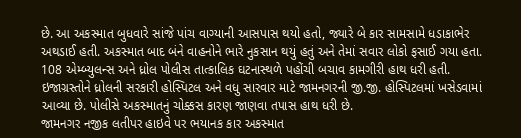છે. આ અકસ્માત બુધવારે સાંજે પાંચ વાગ્યાની આસપાસ થયો હતો, જ્યારે બે કાર સામસામે ધડાકાભેર અથડાઈ હતી. અકસ્માત બાદ બંને વાહનોને ભારે નુકસાન થયું હતું અને તેમાં સવાર લોકો ફસાઈ ગયા હતા. 108 એમ્બ્યુલન્સ અને ધ્રોલ પોલીસ તાત્કાલિક ઘટનાસ્થળે પહોંચી બચાવ કામગીરી હાથ ધરી હતી. ઇજાગ્રસ્તોને ધ્રોલની સરકારી હોસ્પિટલ અને વધુ સારવાર માટે જામનગરની જી.જી. હોસ્પિટલમાં ખસેડવામાં આવ્યા છે. પોલીસે અકસ્માતનું ચોક્કસ કારણ જાણવા તપાસ હાથ ધરી છે.
જામનગર નજીક લતીપર હાઇવે પર ભયાનક કાર અકસ્માત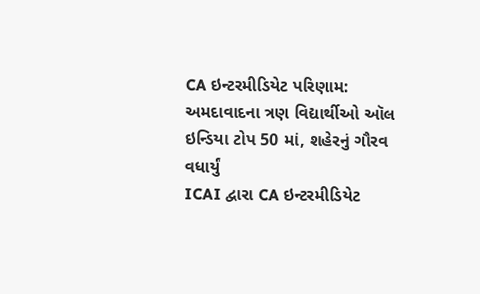CA ઇન્ટરમીડિયેટ પરિણામ: અમદાવાદના ત્રણ વિદ્યાર્થીઓ ઑલ ઇન્ડિયા ટોપ 50 માં, શહેરનું ગૌરવ વધાર્યું
ICAI દ્વારા CA ઇન્ટરમીડિયેટ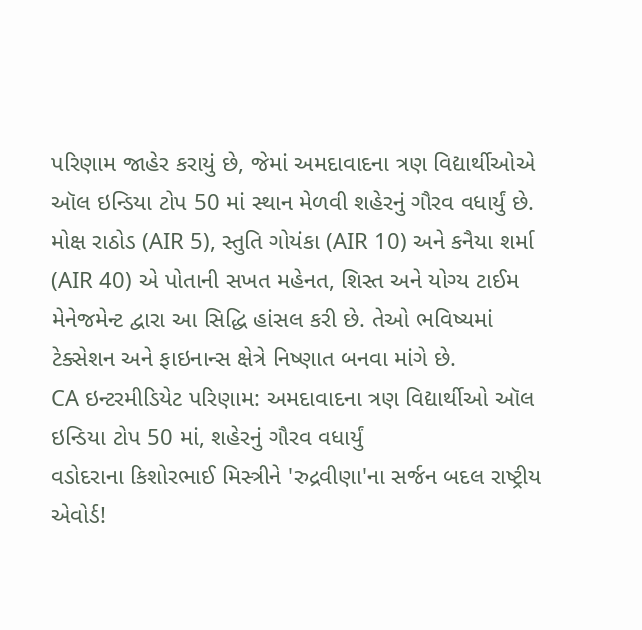પરિણામ જાહેર કરાયું છે, જેમાં અમદાવાદના ત્રણ વિદ્યાર્થીઓએ ઑલ ઇન્ડિયા ટોપ 50 માં સ્થાન મેળવી શહેરનું ગૌરવ વધાર્યું છે. મોક્ષ રાઠોડ (AIR 5), સ્તુતિ ગોયંકા (AIR 10) અને કનૈયા શર્મા (AIR 40) એ પોતાની સખત મહેનત, શિસ્ત અને યોગ્ય ટાઈમ મેનેજમેન્ટ દ્વારા આ સિદ્ધિ હાંસલ કરી છે. તેઓ ભવિષ્યમાં ટેક્સેશન અને ફાઇનાન્સ ક્ષેત્રે નિષ્ણાત બનવા માંગે છે.
CA ઇન્ટરમીડિયેટ પરિણામ: અમદાવાદના ત્રણ વિદ્યાર્થીઓ ઑલ ઇન્ડિયા ટોપ 50 માં, શહેરનું ગૌરવ વધાર્યું
વડોદરાના કિશોરભાઈ મિસ્ત્રીને 'રુદ્રવીણા'ના સર્જન બદલ રાષ્ટ્રીય એવોર્ડ!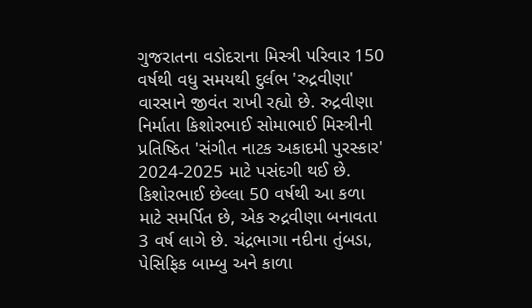ગુજરાતના વડોદરાના મિસ્ત્રી પરિવાર 150 વર્ષથી વધુ સમયથી દુર્લભ 'રુદ્રવીણા' વારસાને જીવંત રાખી રહ્યો છે. રુદ્રવીણા નિર્માતા કિશોરભાઈ સોમાભાઈ મિસ્ત્રીની પ્રતિષ્ઠિત 'સંગીત નાટક અકાદમી પુરસ્કાર' 2024-2025 માટે પસંદગી થઈ છે. કિશોરભાઈ છેલ્લા 50 વર્ષથી આ કળા માટે સમર્પિત છે, એક રુદ્રવીણા બનાવતા 3 વર્ષ લાગે છે. ચંદ્રભાગા નદીના તુંબડા, પેસિફિક બામ્બુ અને કાળા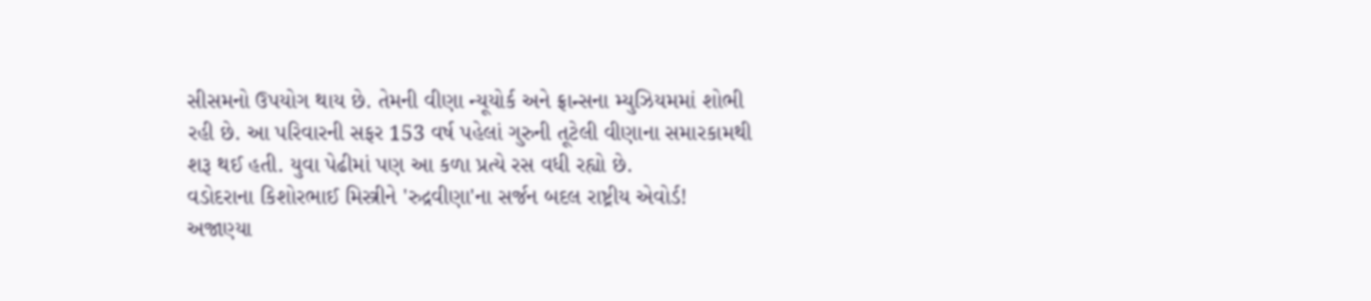સીસમનો ઉપયોગ થાય છે. તેમની વીણા ન્યૂયોર્ક અને ફ્રાન્સના મ્યુઝિયમમાં શોભી રહી છે. આ પરિવારની સફર 153 વર્ષ પહેલાં ગુરુની તૂટેલી વીણાના સમારકામથી શરૂ થઈ હતી. યુવા પેઢીમાં પણ આ કળા પ્રત્યે રસ વધી રહ્યો છે.
વડોદરાના કિશોરભાઈ મિસ્ત્રીને 'રુદ્રવીણા'ના સર્જન બદલ રાષ્ટ્રીય એવોર્ડ!
અજાણ્યા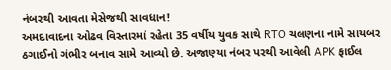નંબરથી આવતા મેસેજથી સાવધાન!
અમદાવાદના ઓઢવ વિસ્તારમાં રહેતા 35 વર્ષીય યુવક સાથે RTO ચલણના નામે સાયબર ઠગાઈનો ગંભીર બનાવ સામે આવ્યો છે. અજાણ્યા નંબર પરથી આવેલી APK ફાઈલ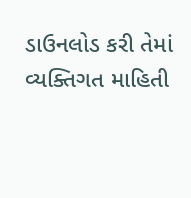ડાઉનલોડ કરી તેમાં વ્યક્તિગત માહિતી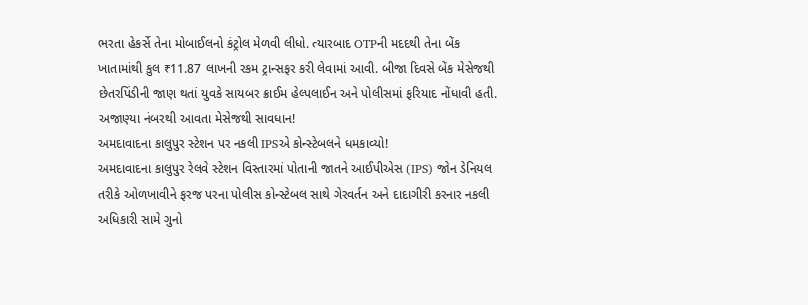ભરતા હેકર્સે તેના મોબાઈલનો કંટ્રોલ મેળવી લીધો. ત્યારબાદ OTPની મદદથી તેના બેંક ખાતામાંથી કુલ ₹11.87 લાખની રકમ ટ્રાન્સફર કરી લેવામાં આવી. બીજા દિવસે બેંક મેસેજથી છેતરપિંડીની જાણ થતાં યુવકે સાયબર ક્રાઈમ હેલ્પલાઈન અને પોલીસમાં ફરિયાદ નોંધાવી હતી.
અજાણ્યા નંબરથી આવતા મેસેજથી સાવધાન!
અમદાવાદના કાલુપુર સ્ટેશન પર નકલી IPSએ કોન્સ્ટેબલને ધમકાવ્યો!
અમદાવાદના કાલુપુર રેલવે સ્ટેશન વિસ્તારમાં પોતાની જાતને આઈપીએસ (IPS) જોન ડેનિયલ તરીકે ઓળખાવીને ફરજ પરના પોલીસ કોન્સ્ટેબલ સાથે ગેરવર્તન અને દાદાગીરી કરનાર નકલી અધિકારી સામે ગુનો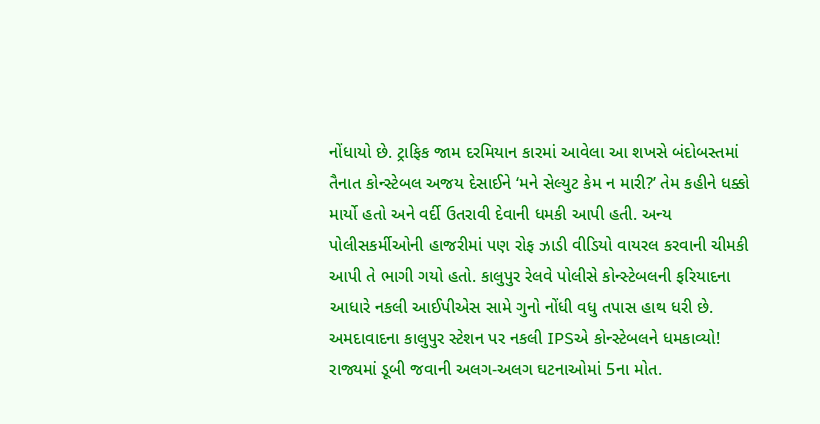નોંધાયો છે. ટ્રાફિક જામ દરમિયાન કારમાં આવેલા આ શખસે બંદોબસ્તમાં તૈનાત કોન્સ્ટેબલ અજય દેસાઈને ‘મને સેલ્યુટ કેમ ન મારી?’ તેમ કહીને ધક્કો માર્યો હતો અને વર્દી ઉતરાવી દેવાની ધમકી આપી હતી. અન્ય પોલીસકર્મીઓની હાજરીમાં પણ રોફ ઝાડી વીડિયો વાયરલ કરવાની ચીમકી આપી તે ભાગી ગયો હતો. કાલુપુર રેલવે પોલીસે કોન્સ્ટેબલની ફરિયાદના આધારે નકલી આઈપીએસ સામે ગુનો નોંધી વધુ તપાસ હાથ ધરી છે.
અમદાવાદના કાલુપુર સ્ટેશન પર નકલી IPSએ કોન્સ્ટેબલને ધમકાવ્યો!
રાજ્યમાં ડૂબી જવાની અલગ-અલગ ઘટનાઓમાં 5ના મોત.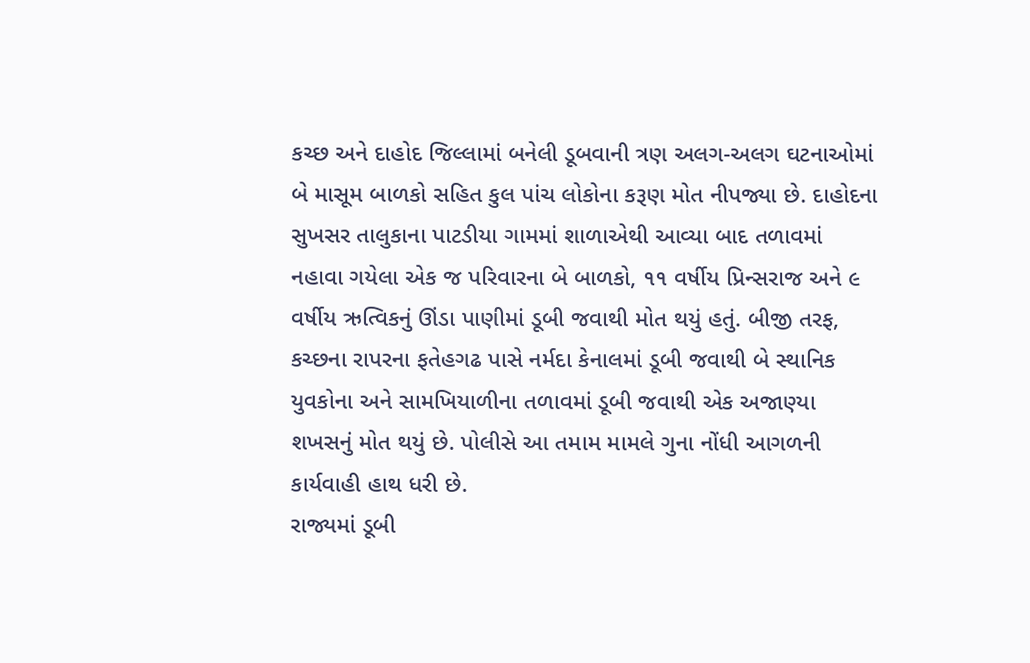કચ્છ અને દાહોદ જિલ્લામાં બનેલી ડૂબવાની ત્રણ અલગ-અલગ ઘટનાઓમાં બે માસૂમ બાળકો સહિત કુલ પાંચ લોકોના કરૂણ મોત નીપજ્યા છે. દાહોદના સુખસર તાલુકાના પાટડીયા ગામમાં શાળાએથી આવ્યા બાદ તળાવમાં નહાવા ગયેલા એક જ પરિવારના બે બાળકો, ૧૧ વર્ષીય પ્રિન્સરાજ અને ૯ વર્ષીય ઋત્વિકનું ઊંડા પાણીમાં ડૂબી જવાથી મોત થયું હતું. બીજી તરફ, કચ્છના રાપરના ફતેહગઢ પાસે નર્મદા કેનાલમાં ડૂબી જવાથી બે સ્થાનિક યુવકોના અને સામખિયાળીના તળાવમાં ડૂબી જવાથી એક અજાણ્યા શખસનું મોત થયું છે. પોલીસે આ તમામ મામલે ગુના નોંધી આગળની કાર્યવાહી હાથ ધરી છે.
રાજ્યમાં ડૂબી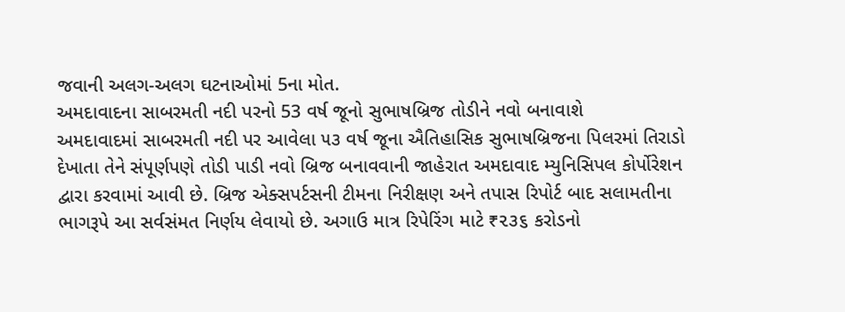જવાની અલગ-અલગ ઘટનાઓમાં 5ના મોત.
અમદાવાદના સાબરમતી નદી પરનો 53 વર્ષ જૂનો સુભાષબ્રિજ તોડીને નવો બનાવાશે
અમદાવાદમાં સાબરમતી નદી પર આવેલા ૫૩ વર્ષ જૂના ઐતિહાસિક સુભાષબ્રિજના પિલરમાં તિરાડો દેખાતા તેને સંપૂર્ણપણે તોડી પાડી નવો બ્રિજ બનાવવાની જાહેરાત અમદાવાદ મ્યુનિસિપલ કોર્પોરેશન દ્વારા કરવામાં આવી છે. બ્રિજ એક્સપર્ટસની ટીમના નિરીક્ષણ અને તપાસ રિપોર્ટ બાદ સલામતીના ભાગરૂપે આ સર્વસંમત નિર્ણય લેવાયો છે. અગાઉ માત્ર રિપેરિંગ માટે ₹૨૩૬ કરોડનો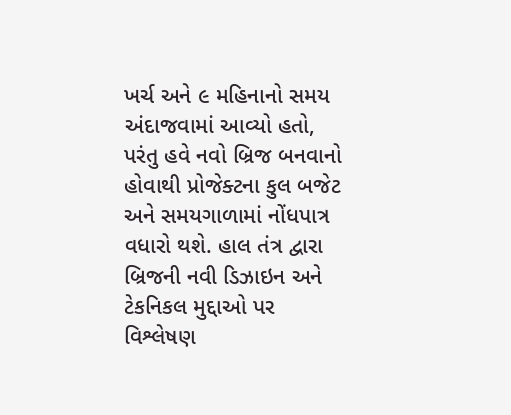ખર્ચ અને ૯ મહિનાનો સમય અંદાજવામાં આવ્યો હતો, પરંતુ હવે નવો બ્રિજ બનવાનો હોવાથી પ્રોજેક્ટના કુલ બજેટ અને સમયગાળામાં નોંધપાત્ર વધારો થશે. હાલ તંત્ર દ્વારા બ્રિજની નવી ડિઝાઇન અને ટેકનિકલ મુદ્દાઓ પર વિશ્લેષણ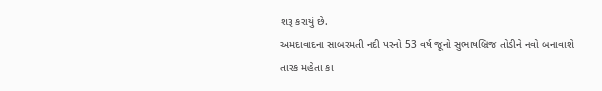શરૂ કરાયું છે.
અમદાવાદના સાબરમતી નદી પરનો 53 વર્ષ જૂનો સુભાષબ્રિજ તોડીને નવો બનાવાશે
તારક મહેતા કા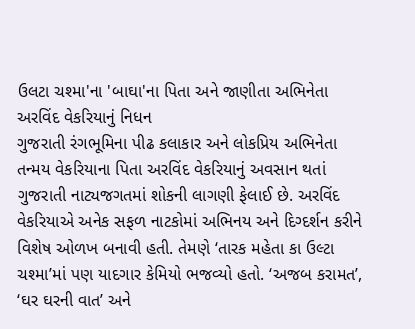ઉલટા ચશ્મા'ના 'બાઘા'ના પિતા અને જાણીતા અભિનેતા અરવિંદ વેકરિયાનું નિધન
ગુજરાતી રંગભૂમિના પીઢ કલાકાર અને લોકપ્રિય અભિનેતા તન્મય વેકરિયાના પિતા અરવિંદ વેકરિયાનું અવસાન થતાં ગુજરાતી નાટ્યજગતમાં શોકની લાગણી ફેલાઈ છે. અરવિંદ વેકરિયાએ અનેક સફળ નાટકોમાં અભિનય અને દિગ્દર્શન કરીને વિશેષ ઓળખ બનાવી હતી. તેમણે ‘તારક મહેતા કા ઉલ્ટા ચશ્મા’માં પણ યાદગાર કેમિયો ભજવ્યો હતો. ‘અજબ કરામત’, ‘ઘર ઘરની વાત’ અને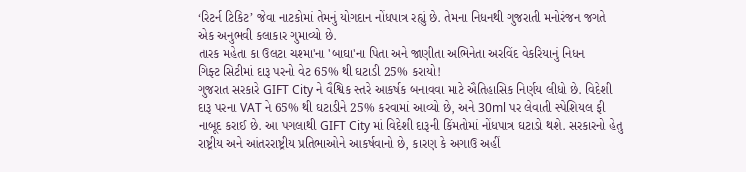‘રિટર્ન ટિકિટ’ જેવા નાટકોમાં તેમનું યોગદાન નોંધપાત્ર રહ્યું છે. તેમના નિધનથી ગુજરાતી મનોરંજન જગતે એક અનુભવી કલાકાર ગુમાવ્યો છે.
તારક મહેતા કા ઉલટા ચશ્મા'ના 'બાઘા'ના પિતા અને જાણીતા અભિનેતા અરવિંદ વેકરિયાનું નિધન
ગિફ્ટ સિટીમાં દારૂ પરનો વેટ 65% થી ઘટાડી 25% કરાયો!
ગુજરાત સરકારે GIFT City ને વૈશ્વિક સ્તરે આકર્ષક બનાવવા માટે ઐતિહાસિક નિર્ણય લીધો છે. વિદેશી દારૂ પરના VAT ને 65% થી ઘટાડીને 25% કરવામાં આવ્યો છે, અને 30ml પર લેવાતી સ્પેશિયલ ફી નાબૂદ કરાઈ છે. આ પગલાથી GIFT City માં વિદેશી દારૂની કિંમતોમાં નોંધપાત્ર ઘટાડો થશે. સરકારનો હેતુ રાષ્ટ્રીય અને આંતરરાષ્ટ્રીય પ્રતિભાઓને આકર્ષવાનો છે, કારણ કે અગાઉ અહીં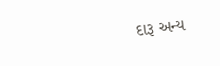દારૂ અન્ય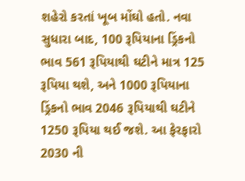શહેરો કરતાં ખૂબ મોંઘો હતો. નવા સુધારા બાદ, 100 રૂપિયાના ડ્રિંકનો ભાવ 561 રૂપિયાથી ઘટીને માત્ર 125 રૂપિયા થશે, અને 1000 રૂપિયાના ડ્રિંકનો ભાવ 2046 રૂપિયાથી ઘટીને 1250 રૂપિયા થઈ જશે. આ ફેરફારો 2030 ની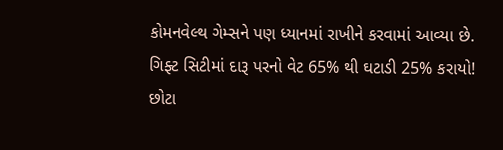કોમનવેલ્થ ગેમ્સને પણ ધ્યાનમાં રાખીને કરવામાં આવ્યા છે.
ગિફ્ટ સિટીમાં દારૂ પરનો વેટ 65% થી ઘટાડી 25% કરાયો!
છોટા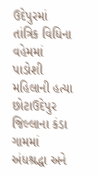ઉદેપુરમાં તાંત્રિક વિધિના વહેમમાં પાડોશી મહિલાની હત્યા
છોટાઉદેપુર જિલ્લાના કંડા ગામમાં અંધશ્રદ્ધા અને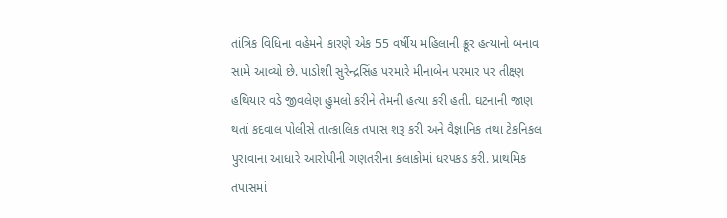તાંત્રિક વિધિના વહેમને કારણે એક 55 વર્ષીય મહિલાની ક્રૂર હત્યાનો બનાવ સામે આવ્યો છે. પાડોશી સુરેન્દ્રસિંહ પરમારે મીનાબેન પરમાર પર તીક્ષ્ણ હથિયાર વડે જીવલેણ હુમલો કરીને તેમની હત્યા કરી હતી. ઘટનાની જાણ થતાં કદવાલ પોલીસે તાત્કાલિક તપાસ શરૂ કરી અને વૈજ્ઞાનિક તથા ટેકનિકલ પુરાવાના આધારે આરોપીની ગણતરીના કલાકોમાં ધરપકડ કરી. પ્રાથમિક તપાસમાં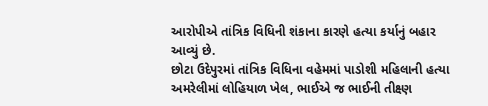આરોપીએ તાંત્રિક વિધિની શંકાના કારણે હત્યા કર્યાનું બહાર આવ્યું છે.
છોટા ઉદેપુરમાં તાંત્રિક વિધિના વહેમમાં પાડોશી મહિલાની હત્યા
અમરેલીમાં લોહિયાળ ખેલ, ભાઈએ જ ભાઈની તીક્ષ્ણ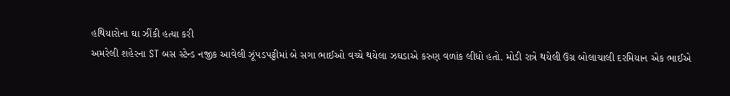હથિયારોના ઘા ઝીંકી હત્યા કરી
અમરેલી શહેરના ST બસ સ્ટેન્ડ નજીક આવેલી ઝૂંપડપટ્ટીમાં બે સગા ભાઈઓ વચ્ચે થયેલા ઝઘડાએ કરુણ વળાંક લીધો હતો. મોડી રાત્રે થયેલી ઉગ્ર બોલાચાલી દરમિયાન એક ભાઈએ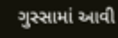ગુસ્સામાં આવી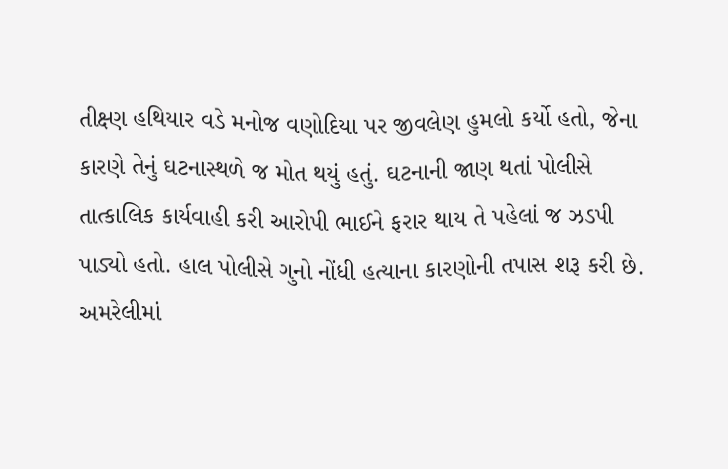તીક્ષ્ણ હથિયાર વડે મનોજ વણોદિયા પર જીવલેણ હુમલો કર્યો હતો, જેના કારણે તેનું ઘટનાસ્થળે જ મોત થયું હતું. ઘટનાની જાણ થતાં પોલીસે તાત્કાલિક કાર્યવાહી કરી આરોપી ભાઈને ફરાર થાય તે પહેલાં જ ઝડપી પાડ્યો હતો. હાલ પોલીસે ગુનો નોંધી હત્યાના કારણોની તપાસ શરૂ કરી છે.
અમરેલીમાં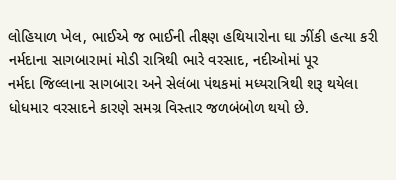લોહિયાળ ખેલ, ભાઈએ જ ભાઈની તીક્ષ્ણ હથિયારોના ઘા ઝીંકી હત્યા કરી
નર્મદાના સાગબારામાં મોડી રાત્રિથી ભારે વરસાદ, નદીઓમાં પૂર
નર્મદા જિલ્લાના સાગબારા અને સેલંબા પંથકમાં મધ્યરાત્રિથી શરૂ થયેલા ધોધમાર વરસાદને કારણે સમગ્ર વિસ્તાર જળબંબોળ થયો છે.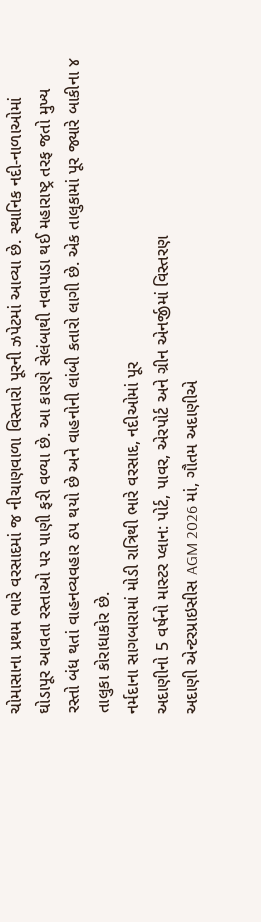ચોમાસાના પ્રથમ ભારે વરસાદમાં જ નીચાણવાળા વિસ્તારો પૂરની ઝપેટમાં આવ્યા છે. સ્થાનિક નદી-નાળાઓમાં ઘોડાપૂર આવતા રસ્તાઓ પર પાણી ફરી વળ્યા છે. આ કારણે સેલંબાથી નવાપાડા થઈ મહારાષ્ટ્ર તરફ જતો મુખ્ય રસ્તો બંધ થતાં વાહનવ્યવહાર ઠપ થયો છે અને વાહનોની લાંબી કતારો લાગી છે. એક તાલુકામાં પૂર જ્યારે બાકીના ૪ તાલુકા કોરાધાકોર છે.
નર્મદાના સાગબારામાં મોડી રાત્રિથી ભારે વરસાદ, નદીઓમાં પૂર
અદાણીનો 5 વર્ષનો માસ્ટર પ્લાન: પોર્ટ, પાવર, એરપોર્ટ અને ગ્રીન એનર્જીમાં વિસ્તરણ
અદાણી એન્ટરપ્રાઇસીસ AGM 2026 માં, ગૌતમ અદાણીએ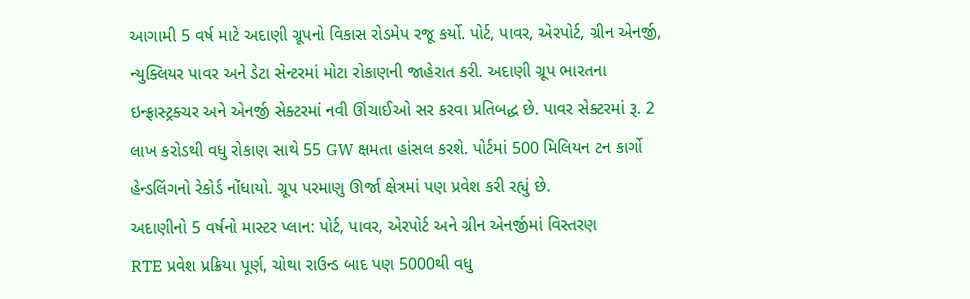આગામી 5 વર્ષ માટે અદાણી ગ્રૂપનો વિકાસ રોડમેપ રજૂ કર્યો. પોર્ટ, પાવર, એરપોર્ટ, ગ્રીન એનર્જી, ન્યુક્લિયર પાવર અને ડેટા સેન્ટરમાં મોટા રોકાણની જાહેરાત કરી. અદાણી ગ્રૂપ ભારતના ઇન્ફ્રાસ્ટ્રક્ચર અને એનર્જી સેક્ટરમાં નવી ઊંચાઈઓ સર કરવા પ્રતિબદ્ધ છે. પાવર સેક્ટરમાં રૂ. 2 લાખ કરોડથી વધુ રોકાણ સાથે 55 GW ક્ષમતા હાંસલ કરશે. પોર્ટમાં 500 મિલિયન ટન કાર્ગો હેન્ડલિંગનો રેકોર્ડ નોંધાયો. ગ્રૂપ પરમાણુ ઊર્જા ક્ષેત્રમાં પણ પ્રવેશ કરી રહ્યું છે.
અદાણીનો 5 વર્ષનો માસ્ટર પ્લાન: પોર્ટ, પાવર, એરપોર્ટ અને ગ્રીન એનર્જીમાં વિસ્તરણ
RTE પ્રવેશ પ્રક્રિયા પૂર્ણ, ચોથા રાઉન્ડ બાદ પણ 5000થી વધુ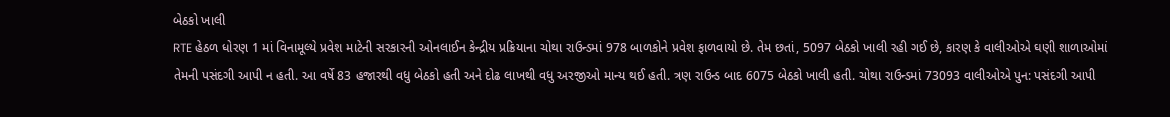બેઠકો ખાલી
RTE હેઠળ ધોરણ 1 માં વિનામૂલ્યે પ્રવેશ માટેની સરકારની ઓનલાઈન કેન્દ્રીય પ્રક્રિયાના ચોથા રાઉન્ડમાં 978 બાળકોને પ્રવેશ ફાળવાયો છે. તેમ છતાં, 5097 બેઠકો ખાલી રહી ગઈ છે, કારણ કે વાલીઓએ ઘણી શાળાઓમાં તેમની પસંદગી આપી ન હતી. આ વર્ષે 83 હજારથી વધુ બેઠકો હતી અને દોઢ લાખથી વધુ અરજીઓ માન્ય થઈ હતી. ત્રણ રાઉન્ડ બાદ 6075 બેઠકો ખાલી હતી. ચોથા રાઉન્ડમાં 73093 વાલીઓએ પુન: પસંદગી આપી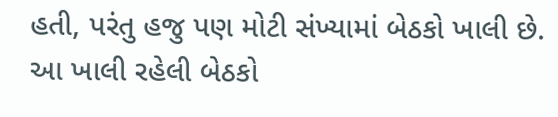હતી, પરંતુ હજુ પણ મોટી સંખ્યામાં બેઠકો ખાલી છે. આ ખાલી રહેલી બેઠકો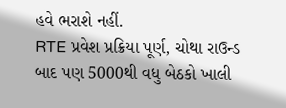હવે ભરાશે નહીં.
RTE પ્રવેશ પ્રક્રિયા પૂર્ણ, ચોથા રાઉન્ડ બાદ પણ 5000થી વધુ બેઠકો ખાલી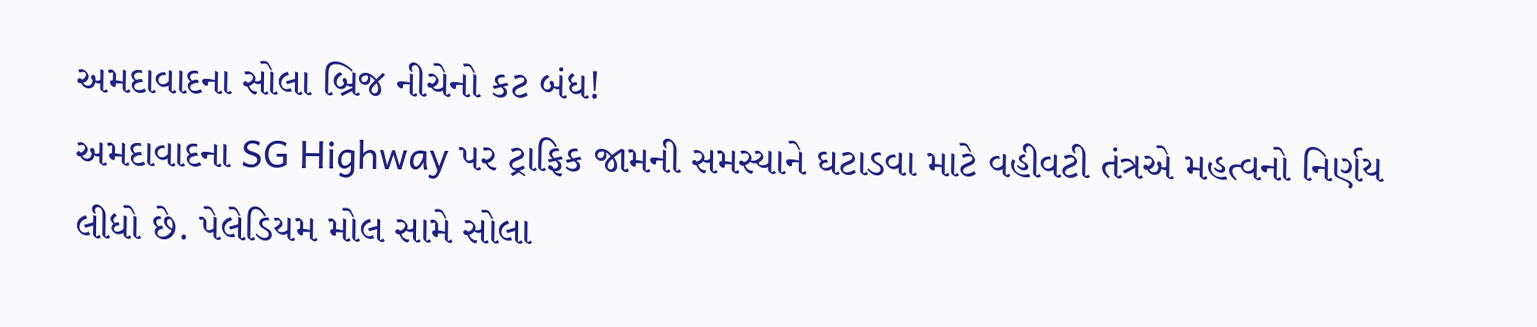અમદાવાદના સોલા બ્રિજ નીચેનો કટ બંધ!
અમદાવાદના SG Highway પર ટ્રાફિક જામની સમસ્યાને ઘટાડવા માટે વહીવટી તંત્રએ મહત્વનો નિર્ણય લીધો છે. પેલેડિયમ મોલ સામે સોલા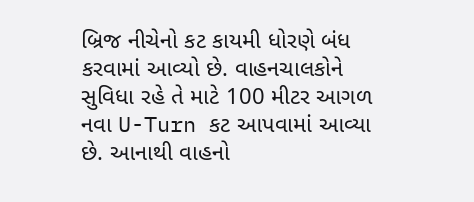બ્રિજ નીચેનો કટ કાયમી ધોરણે બંધ કરવામાં આવ્યો છે. વાહનચાલકોને સુવિધા રહે તે માટે 100 મીટર આગળ નવા U-Turn કટ આપવામાં આવ્યા છે. આનાથી વાહનો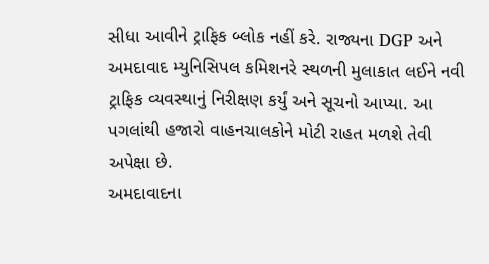સીધા આવીને ટ્રાફિક બ્લોક નહીં કરે. રાજ્યના DGP અને અમદાવાદ મ્યુનિસિપલ કમિશનરે સ્થળની મુલાકાત લઈને નવી ટ્રાફિક વ્યવસ્થાનું નિરીક્ષણ કર્યું અને સૂચનો આપ્યા. આ પગલાંથી હજારો વાહનચાલકોને મોટી રાહત મળશે તેવી અપેક્ષા છે.
અમદાવાદના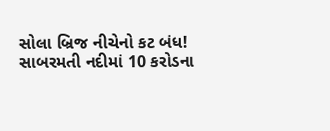સોલા બ્રિજ નીચેનો કટ બંધ!
સાબરમતી નદીમાં 10 કરોડના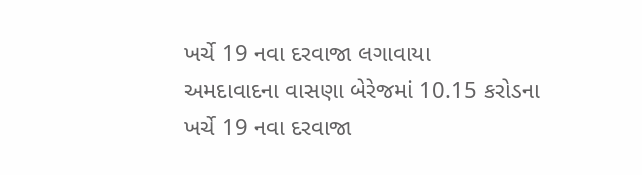ખર્ચે 19 નવા દરવાજા લગાવાયા
અમદાવાદના વાસણા બેરેજમાં 10.15 કરોડના ખર્ચે 19 નવા દરવાજા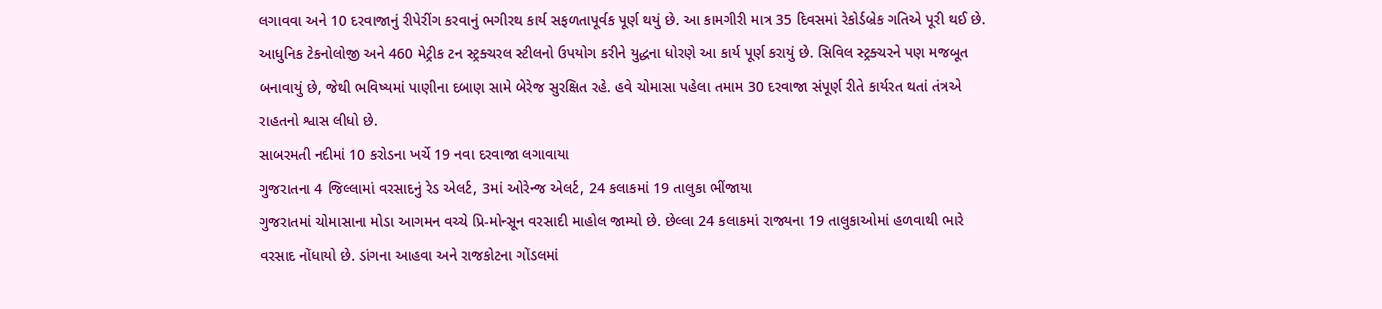લગાવવા અને 10 દરવાજાનું રીપેરીંગ કરવાનું ભગીરથ કાર્ય સફળતાપૂર્વક પૂર્ણ થયું છે. આ કામગીરી માત્ર 35 દિવસમાં રેકોર્ડબ્રેક ગતિએ પૂરી થઈ છે. આધુનિક ટેકનોલોજી અને 460 મેટ્રીક ટન સ્ટ્રક્ચરલ સ્ટીલનો ઉપયોગ કરીને યુદ્ધના ધોરણે આ કાર્ય પૂર્ણ કરાયું છે. સિવિલ સ્ટ્રક્ચરને પણ મજબૂત બનાવાયું છે, જેથી ભવિષ્યમાં પાણીના દબાણ સામે બેરેજ સુરક્ષિત રહે. હવે ચોમાસા પહેલા તમામ 30 દરવાજા સંપૂર્ણ રીતે કાર્યરત થતાં તંત્રએ રાહતનો શ્વાસ લીધો છે.
સાબરમતી નદીમાં 10 કરોડના ખર્ચે 19 નવા દરવાજા લગાવાયા
ગુજરાતના 4 જિલ્લામાં વરસાદનું રેડ એલર્ટ, 3માં ઓરેન્જ એલર્ટ, 24 કલાકમાં 19 તાલુકા ભીંજાયા
ગુજરાતમાં ચોમાસાના મોડા આગમન વચ્ચે પ્રિ-મોન્સૂન વરસાદી માહોલ જામ્યો છે. છેલ્લા 24 કલાકમાં રાજ્યના 19 તાલુકાઓમાં હળવાથી ભારે વરસાદ નોંધાયો છે. ડાંગના આહવા અને રાજકોટના ગોંડલમાં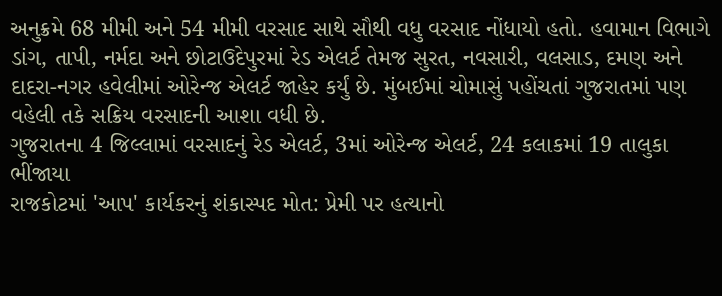અનુક્રમે 68 મીમી અને 54 મીમી વરસાદ સાથે સૌથી વધુ વરસાદ નોંધાયો હતો. હવામાન વિભાગે ડાંગ, તાપી, નર્મદા અને છોટાઉદેપુરમાં રેડ એલર્ટ તેમજ સુરત, નવસારી, વલસાડ, દમણ અને દાદરા-નગર હવેલીમાં ઓરેન્જ એલર્ટ જાહેર કર્યું છે. મુંબઈમાં ચોમાસું પહોંચતાં ગુજરાતમાં પણ વહેલી તકે સક્રિય વરસાદની આશા વધી છે.
ગુજરાતના 4 જિલ્લામાં વરસાદનું રેડ એલર્ટ, 3માં ઓરેન્જ એલર્ટ, 24 કલાકમાં 19 તાલુકા ભીંજાયા
રાજકોટમાં 'આપ' કાર્યકરનું શંકાસ્પદ મોત: પ્રેમી પર હત્યાનો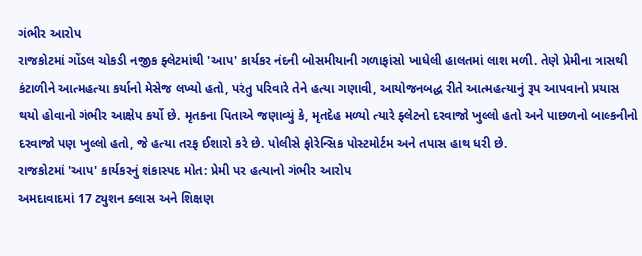ગંભીર આરોપ
રાજકોટમાં ગોંડલ ચોકડી નજીક ફ્લેટમાંથી 'આપ' કાર્યકર નંદની બોસમીયાની ગળાફાંસો ખાધેલી હાલતમાં લાશ મળી. તેણે પ્રેમીના ત્રાસથી કંટાળીને આત્મહત્યા કર્યાનો મેસેજ લખ્યો હતો, પરંતુ પરિવારે તેને હત્યા ગણાવી, આયોજનબદ્ધ રીતે આત્મહત્યાનું રૂપ આપવાનો પ્રયાસ થયો હોવાનો ગંભીર આક્ષેપ કર્યો છે. મૃતકના પિતાએ જણાવ્યું કે, મૃતદેહ મળ્યો ત્યારે ફ્લેટનો દરવાજો ખુલ્લો હતો અને પાછળનો બાલ્કનીનો દરવાજો પણ ખુલ્લો હતો, જે હત્યા તરફ ઈશારો કરે છે. પોલીસે ફોરેન્સિક પોસ્ટમોર્ટમ અને તપાસ હાથ ધરી છે.
રાજકોટમાં 'આપ' કાર્યકરનું શંકાસ્પદ મોત: પ્રેમી પર હત્યાનો ગંભીર આરોપ
અમદાવાદમાં 17 ટ્યુશન ક્લાસ અને શિક્ષણ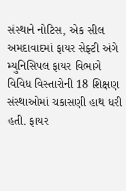સંસ્થાને નોટિસ, એક સીલ
અમદાવાદમાં ફાયર સેફ્ટી અંગે મ્યુનિસિપલ ફાયર વિભાગે વિવિધ વિસ્તારોની 18 શિક્ષણ સંસ્થાઓમાં ચકાસણી હાથ ધરી હતી. ફાયર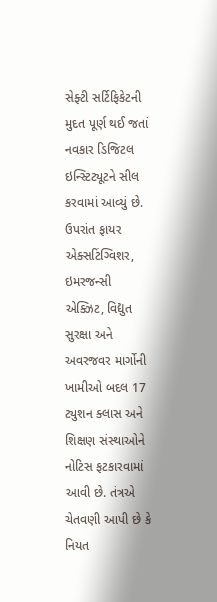સેફ્ટી સર્ટિફિકેટની મુદત પૂર્ણ થઈ જતાં નવકાર ડિજિટલ ઇન્સ્ટિટ્યૂટને સીલ કરવામાં આવ્યું છે. ઉપરાંત ફાયર એક્સટિંગ્વિશર, ઇમરજન્સી એક્ઝિટ, વિદ્યુત સુરક્ષા અને અવરજવર માર્ગોની ખામીઓ બદલ 17 ટ્યુશન ક્લાસ અને શિક્ષણ સંસ્થાઓને નોટિસ ફટકારવામાં આવી છે. તંત્રએ ચેતવણી આપી છે કે નિયત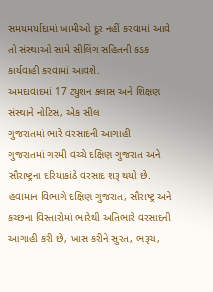સમયમર્યાદામાં ખામીઓ દૂર નહીં કરવામાં આવે તો સંસ્થાઓ સામે સીલિંગ સહિતની કડક કાર્યવાહી કરવામાં આવશે.
અમદાવાદમાં 17 ટ્યુશન ક્લાસ અને શિક્ષણ સંસ્થાને નોટિસ, એક સીલ
ગુજરાતમાં ભારે વરસાદની આગાહી
ગુજરાતમાં ગરમી વચ્ચે દક્ષિણ ગુજરાત અને સૌરાષ્ટ્રના દરિયાકાંઠે વરસાદ શરૂ થયો છે. હવામાન વિભાગે દક્ષિણ ગુજરાત, સૌરાષ્ટ્ર અને કચ્છના વિસ્તારોમાં ભારેથી અતિભારે વરસાદની આગાહી કરી છે, ખાસ કરીને સુરત, ભરૂચ,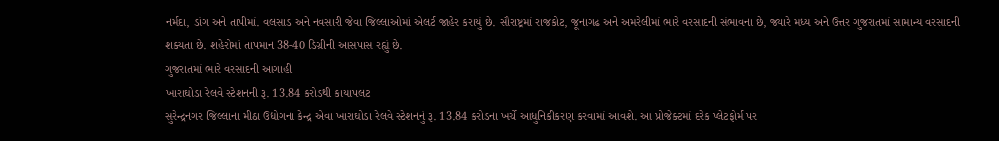નર્મદા, ડાંગ અને તાપીમાં. વલસાડ અને નવસારી જેવા જિલ્લાઓમાં એલર્ટ જાહેર કરાયું છે. સૌરાષ્ટ્રમાં રાજકોટ, જૂનાગઢ અને અમરેલીમાં ભારે વરસાદની સંભાવના છે, જ્યારે મધ્ય અને ઉત્તર ગુજરાતમાં સામાન્ય વરસાદની શક્યતા છે. શહેરોમાં તાપમાન 38-40 ડિગ્રીની આસપાસ રહ્યું છે.
ગુજરાતમાં ભારે વરસાદની આગાહી
ખારાઘોડા રેલવે સ્ટેશનની રૂ. 13.84 કરોડથી કાયાપલટ
સુરેન્દ્રનગર જિલ્લાના મીઠા ઉદ્યોગના કેન્દ્ર એવા ખારાઘોડા રેલવે સ્ટેશનનું રૂ. 13.84 કરોડના ખર્ચે આધુનિકીકરણ કરવામાં આવશે. આ પ્રોજેક્ટમાં દરેક પ્લેટફોર્મ પર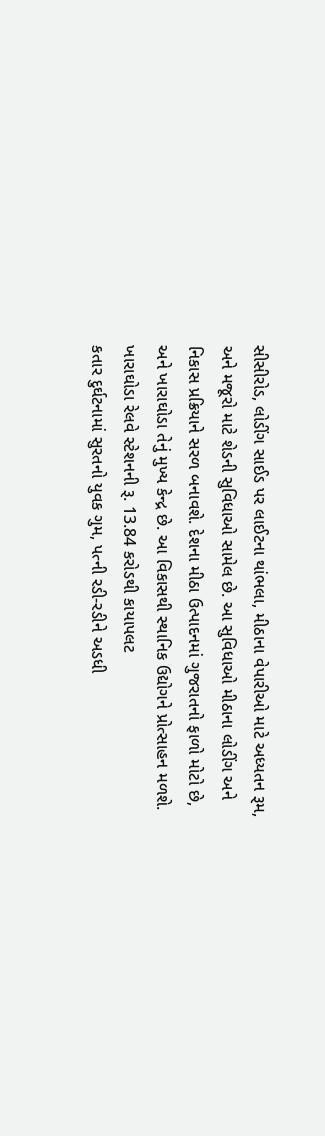સીસીરોડ, લોડીંગ સાઈડ પર લાઈટના થાંભલા, મીઠાના વેપારીઓ માટે અધ્યતન રૂમ, અને મજૂરો માટે શેડની સુવિધાઓ સામેલ છે. આ સુવિધાઓ મીઠાના લોડીંગ અને નિકાસ પ્રક્રિયાને સરળ બનાવશે. દેશના મીઠા ઉત્પાદનમાં ગુજરાતનો ફાળો મોટો છે, અને ખારાઘોડા તેનું મુખ્ય કેન્દ્ર છે. આ વિકાસથી સ્થાનિક ઉદ્યોગને પ્રોત્સાહન મળશે.
ખારાઘોડા રેલવે સ્ટેશનની રૂ. 13.84 કરોડથી કાયાપલટ
કતાર દુર્ઘટનામાં સુરતનો યુવક ગુમ, પત્ની રડી-રડીને અડધી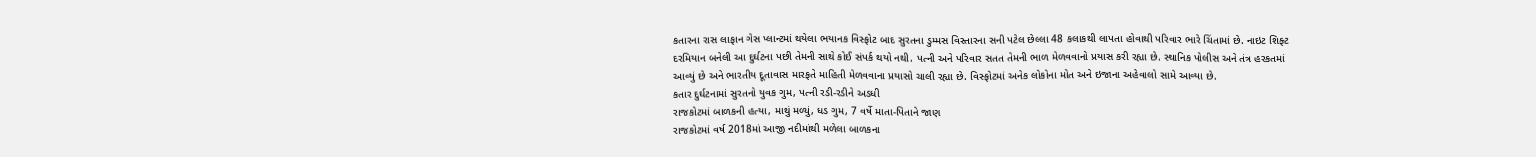કતારના રાસ લાફાન ગેસ પ્લાન્ટમાં થયેલા ભયાનક વિસ્ફોટ બાદ સુરતના ડુમ્મસ વિસ્તારના સની પટેલ છેલ્લા 48 કલાકથી લાપતા હોવાથી પરિવાર ભારે ચિંતામાં છે. નાઇટ શિફ્ટ દરમિયાન બનેલી આ દુર્ઘટના પછી તેમની સાથે કોઈ સંપર્ક થયો નથી. પત્ની અને પરિવાર સતત તેમની ભાળ મેળવવાનો પ્રયાસ કરી રહ્યા છે. સ્થાનિક પોલીસ અને તંત્ર હરકતમાં આવ્યું છે અને ભારતીય દૂતાવાસ મારફતે માહિતી મેળવવાના પ્રયાસો ચાલી રહ્યા છે. વિસ્ફોટમાં અનેક લોકોના મોત અને ઇજાના અહેવાલો સામે આવ્યા છે.
કતાર દુર્ઘટનામાં સુરતનો યુવક ગુમ, પત્ની રડી-રડીને અડધી
રાજકોટમાં બાળકની હત્યા, માથું મળ્યું, ધડ ગુમ, 7 વર્ષે માતા-પિતાને જાણ
રાજકોટમાં વર્ષ 2018માં આજી નદીમાંથી મળેલા બાળકના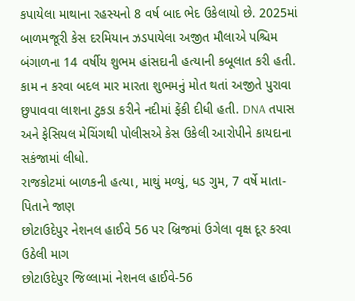કપાયેલા માથાના રહસ્યનો 8 વર્ષ બાદ ભેદ ઉકેલાયો છે. 2025માં બાળમજૂરી કેસ દરમિયાન ઝડપાયેલા અજીત મૌલાએ પશ્ચિમ બંગાળના 14 વર્ષીય શુભમ હાંસદાની હત્યાની કબૂલાત કરી હતી. કામ ન કરવા બદલ માર મારતા શુભમનું મોત થતાં અજીતે પુરાવા છુપાવવા લાશના ટુકડા કરીને નદીમાં ફેંકી દીધી હતી. DNA તપાસ અને ફેસિયલ મેચિંગથી પોલીસએ કેસ ઉકેલી આરોપીને કાયદાના સકંજામાં લીધો.
રાજકોટમાં બાળકની હત્યા, માથું મળ્યું, ધડ ગુમ, 7 વર્ષે માતા-પિતાને જાણ
છોટાઉદેપુર નેશનલ હાઈવે 56 પર બ્રિજમાં ઉગેલા વૃક્ષ દૂર કરવા ઉઠેલી માગ
છોટાઉદેપુર જિલ્લામાં નેશનલ હાઈવે-56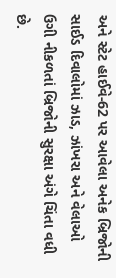અને સ્ટેટ હાઈવે-62 પર આવેલા અનેક બ્રિજોની સાઈડ દિવાલોમાં ઝાડ, ઝાંખરા અને વેલાઓ ઉગી નીકળતાં બ્રિજોની સુરક્ષા અંગે ચિંતા વધી છે.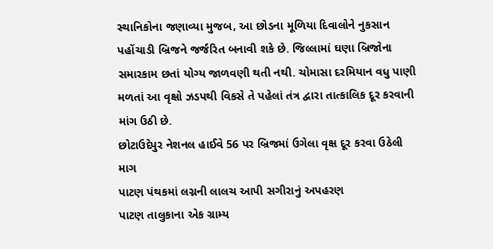સ્થાનિકોના જણાવ્યા મુજબ, આ છોડના મૂળિયા દિવાલોને નુકસાન પહોંચાડી બ્રિજને જર્જરિત બનાવી શકે છે. જિલ્લામાં ઘણા બ્રિજોના સમારકામ છતાં યોગ્ય જાળવણી થતી નથી. ચોમાસા દરમિયાન વધુ પાણી મળતાં આ વૃક્ષો ઝડપથી વિકસે તે પહેલાં તંત્ર દ્વારા તાત્કાલિક દૂર કરવાની માંગ ઉઠી છે.
છોટાઉદેપુર નેશનલ હાઈવે 56 પર બ્રિજમાં ઉગેલા વૃક્ષ દૂર કરવા ઉઠેલી માગ
પાટણ પંથકમાં લગ્નની લાલચ આપી સગીરાનું અપહરણ
પાટણ તાલુકાના એક ગ્રામ્ય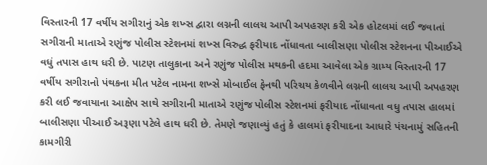વિસ્તારની 17 વર્ષીય સગીરાનું એક શખ્સ દ્વારા લગ્નની લાલચ આપી અપહરણ કરી એક હોટલમાં લઈ જવાતાં સગીરાની માતાએ રણુંજ પોલીસ સ્ટેશનમાં શખ્સ વિરુદ્ધ ફરીયાદ નોંધાવતા બાલીસણા પોલીસ સ્ટેશનના પીઆઈએ વધું તપાસ હાથ ધરી છે. પાટણ તાલુકાના અને રણુંજ પોલીસ મથકની હદમા આવેલા એક ગ્રામ્ય વિસ્તારની 17 વર્ષીય સગીરાનો પંથકના મીત પટેલ નામના શખ્સે મોબાઈલ ફેનથી પરિચય કેળવીને લગ્નની લાલચ આપી અપહરણ કરી લઈ જવાયાના આક્ષેપ સાથે સગીરાની માતાએ રણુંજ પોલીસ સ્ટેશનમાં ફરીયાદ નોંધાવતા વધુ તપાસ હાલમાં બાલીસણા પીઆઈ અરૂણા પટેલે હાથ ધરી છે. તેમણે જણાવ્યું હતું કે હાલમાં ફરીયાદના આધારે પંચનામું સહિતની કામગીરી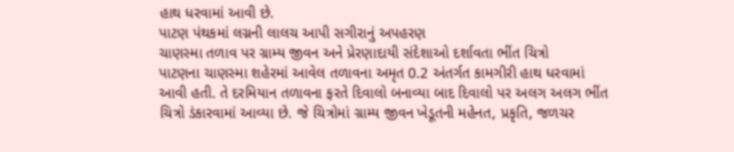હાથ ધરવામાં આવી છે.
પાટણ પંથકમાં લગ્નની લાલચ આપી સગીરાનું અપહરણ
ચાણસ્મા તળાવ પર ગ્રામ્ય જીવન અને પ્રેરણાદાયી સંદેશાઓ દર્શાવતા ભીંત ચિત્રો
પાટણના ચાણસ્મા શહેરમાં આવેલ તળાવના અમૃત 0.2 અંતર્ગત કામગીરી હાથ ધરવામાં આવી હતી. તે દરમિયાન તળાવના ફરતે દિવાલો બનાવ્યા બાદ દિવાલો પર અલગ અલગ ભીંત ચિત્રો ડંકારવામાં આવ્યા છે. જે ચિત્રોમાં ગ્રામ્ય જીવન ખેડૂતની મહેનત, પ્રકૃતિ, જળચર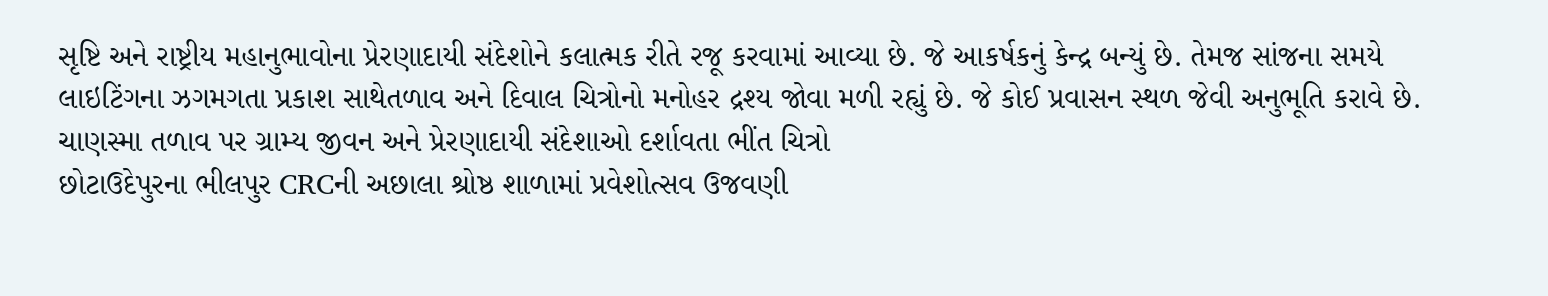સૃષ્ટિ અને રાષ્ટ્રીય મહાનુભાવોના પ્રેરણાદાયી સંદેશોને કલાત્મક રીતે રજૂ કરવામાં આવ્યા છે. જે આકર્ષકનું કેન્દ્ર બન્યું છે. તેમજ સાંજના સમયે લાઇટિંગના ઝગમગતા પ્રકાશ સાથેતળાવ અને દિવાલ ચિત્રોનો મનોહર દ્રશ્ય જોવા મળી રહ્યું છે. જે કોઈ પ્રવાસન સ્થળ જેવી અનુભૂતિ કરાવે છે.
ચાણસ્મા તળાવ પર ગ્રામ્ય જીવન અને પ્રેરણાદાયી સંદેશાઓ દર્શાવતા ભીંત ચિત્રો
છોટાઉદેપુરના ભીલપુર CRCની અછાલા શ્રોષ્ઠ શાળામાં પ્રવેશોત્સવ ઉજવણી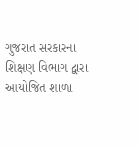ગુજરાત સરકારના શિક્ષણ વિભાગ દ્વારા આયોજિત શાળા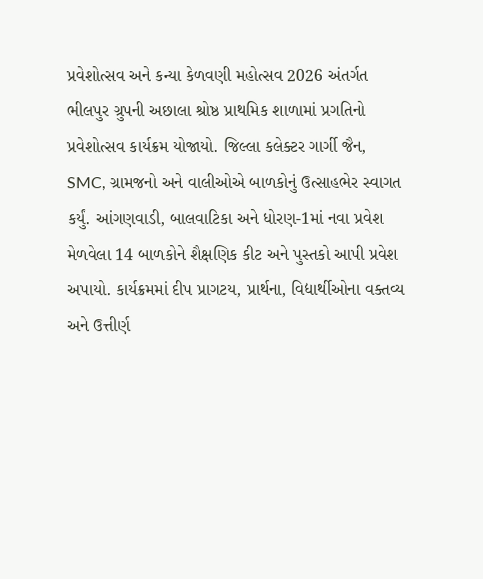પ્રવેશોત્સવ અને કન્યા કેળવણી મહોત્સવ 2026 અંતર્ગત ભીલપુર ગ્રુપની અછાલા શ્રોષ્ઠ પ્રાથમિક શાળામાં પ્રગતિનો પ્રવેશોત્સવ કાર્યક્રમ યોજાયો. જિલ્લા કલેક્ટર ગાર્ગી જૈન, SMC, ગ્રામજનો અને વાલીઓએ બાળકોનું ઉત્સાહભેર સ્વાગત કર્યું. આંગણવાડી, બાલવાટિકા અને ધોરણ-1માં નવા પ્રવેશ મેળવેલા 14 બાળકોને શૈક્ષણિક કીટ અને પુસ્તકો આપી પ્રવેશ અપાયો. કાર્યક્રમમાં દીપ પ્રાગટય, પ્રાર્થના, વિદ્યાર્થીઓના વક્તવ્ય અને ઉત્તીર્ણ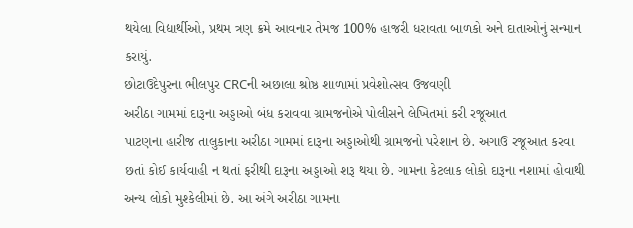થયેલા વિદ્યાર્થીઓ, પ્રથમ ત્રણ ક્રમે આવનાર તેમજ 100% હાજરી ધરાવતા બાળકો અને દાતાઓનું સન્માન કરાયું.
છોટાઉદેપુરના ભીલપુર CRCની અછાલા શ્રોષ્ઠ શાળામાં પ્રવેશોત્સવ ઉજવણી
અરીઠા ગામમાં દારૂના અડ્ડાઓ બંધ કરાવવા ગ્રામજનોએ પોલીસને લેખિતમાં કરી રજૂઆત
પાટણના હારીજ તાલુકાના અરીઠા ગામમાં દારૂના અડ્ડાઓથી ગ્રામજનો પરેશાન છે. અગાઉ રજૂઆત કરવા છતાં કોઈ કાર્યવાહી ન થતાં ફરીથી દારૂના અડ્ડાઓ શરૂ થયા છે. ગામના કેટલાક લોકો દારૂના નશામાં હોવાથી અન્ય લોકો મુશ્કેલીમાં છે. આ અંગે અરીઠા ગામના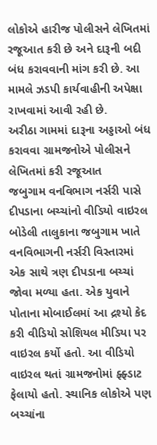લોકોએ હારીજ પોલીસને લેખિતમાં રજૂઆત કરી છે અને દારૂની બદી બંધ કરાવવાની માંગ કરી છે. આ મામલે ઝડપી કાર્યવાહીની અપેક્ષા રાખવામાં આવી રહી છે.
અરીઠા ગામમાં દારૂના અડ્ડાઓ બંધ કરાવવા ગ્રામજનોએ પોલીસને લેખિતમાં કરી રજૂઆત
જબુગામ વનવિભાગ નર્સરી પાસે દીપડાના બચ્ચાંનો વીડિયો વાઇરલ
બોડેલી તાલુકાના જબુગામ ખાતે વનવિભાગની નર્સરી વિસ્તારમાં એક સાથે ત્રણ દીપડાના બચ્ચાં જોવા મળ્યા હતા. એક યુવાને પોતાના મોબાઈલમાં આ દ્રશ્યો કેદ કરી વીડિયો સોશિયલ મીડિયા પર વાઇરલ કર્યો હતો. આ વીડિયો વાઇરલ થતાં ગ્રામજનોમાં ફ્ફ્ડાટ ફેલાયો હતો. સ્થાનિક લોકોએ પણ બચ્ચાંના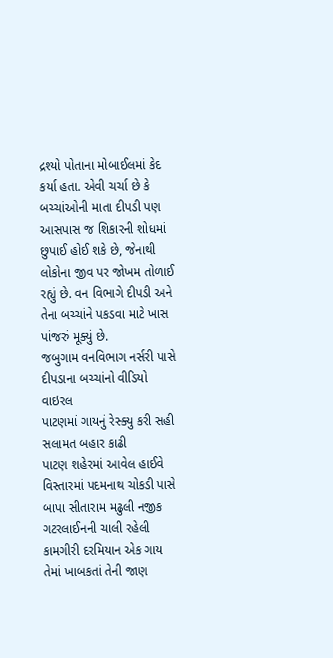દ્રશ્યો પોતાના મોબાઈલમાં કેદ કર્યા હતા. એવી ચર્ચા છે કે બચ્ચાંઓની માતા દીપડી પણ આસપાસ જ શિકારની શોધમાં છુપાઈ હોઈ શકે છે, જેનાથી લોકોના જીવ પર જોખમ તોળાઈ રહ્યું છે. વન વિભાગે દીપડી અને તેના બચ્ચાંને પકડવા માટે ખાસ પાંજરું મૂક્યું છે.
જબુગામ વનવિભાગ નર્સરી પાસે દીપડાના બચ્ચાંનો વીડિયો વાઇરલ
પાટણમાં ગાયનું રેસ્ક્યુ કરી સહી સલામત બહાર કાઢી
પાટણ શહેરમાં આવેલ હાઈવે વિસ્તારમાં પદમનાથ ચોકડી પાસે બાપા સીતારામ મઢુલી નજીક ગટરલાઈનની ચાલી રહેલી કામગીરી દરમિયાન એક ગાય તેમાં ખાબકતાં તેની જાણ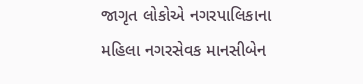જાગૃત લોકોએ નગરપાલિકાના મહિલા નગરસેવક માનસીબેન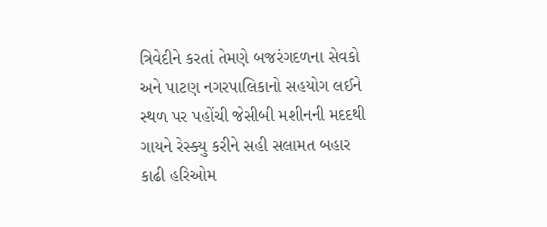ત્રિવેદીને કરતાં તેમણે બજરંગદળના સેવકો અને પાટણ નગરપાલિકાનો સહયોગ લઈને સ્થળ પર પહોંચી જેસીબી મશીનની મદદથી ગાયને રેસ્ક્યુ કરીને સહી સલામત બહાર કાઢી હરિઓમ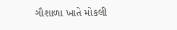ગૌશાળા ખાતે મોકલી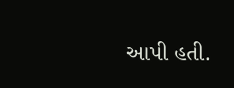આપી હતી.